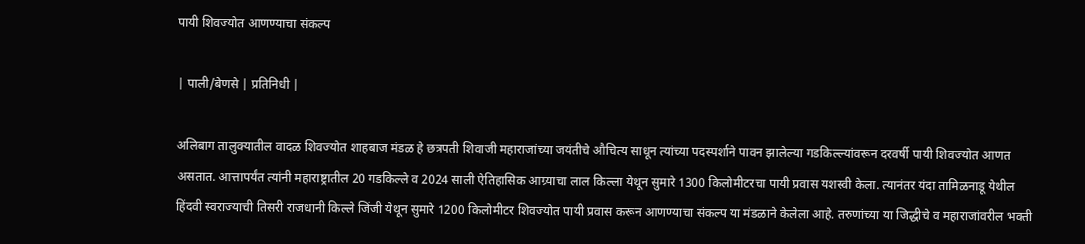पायी शिवज्योत आणण्याचा संकल्प

| पाली/बेणसे | प्रतिनिधी |

अलिबाग तालुक्यातील वादळ शिवज्योत शाहबाज मंडळ हे छत्रपती शिवाजी महाराजांच्या जयंतीचे औचित्य साधून त्यांच्या पदस्पर्शाने पावन झालेल्या गडकिल्ल्यांवरून दरवर्षी पायी शिवज्योत आणत असतात. आत्तापर्यंत त्यांनी महाराष्ट्रातील 20 गडकिल्ले व 2024 साली ऐतिहासिक आग्र्याचा लाल किल्ला येथून सुमारे 1300 किलोमीटरचा पायी प्रवास यशस्वी केला. त्यानंतर यंदा तामिळनाडू येथील हिंदवी स्वराज्याची तिसरी राजधानी किल्ले जिंजी येथून सुमारे 1200 किलोमीटर शिवज्योत पायी प्रवास करून आणण्याचा संकल्प या मंडळाने केलेला आहे. तरुणांच्या या जिद्धीचे व महाराजांवरील भक्ती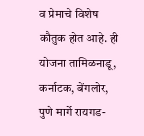व प्रेमाचे विशेष कौतुक होत आहे. ही योजना तामिळनाडू, कर्नाटक, बेंगलोर, पुणे मार्गे रायगड-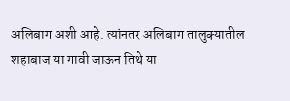अलिबाग अशी आहे. त्यांनतर अलिबाग तालुक्यातील शहाबाज या गावी जाऊन तिथे या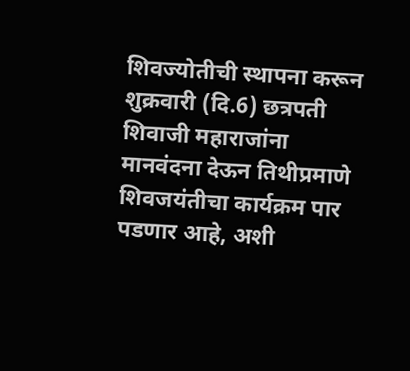शिवज्योतीची स्थापना करून शुक्रवारी (दि.6) छत्रपती शिवाजी महाराजांना मानवंदना देऊन तिथीप्रमाणे शिवजयंतीचा कार्यक्रम पार पडणार आहे, अशी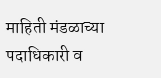माहिती मंडळाच्या पदाधिकारी व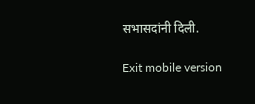सभासदांनी दिली.

Exit mobile version